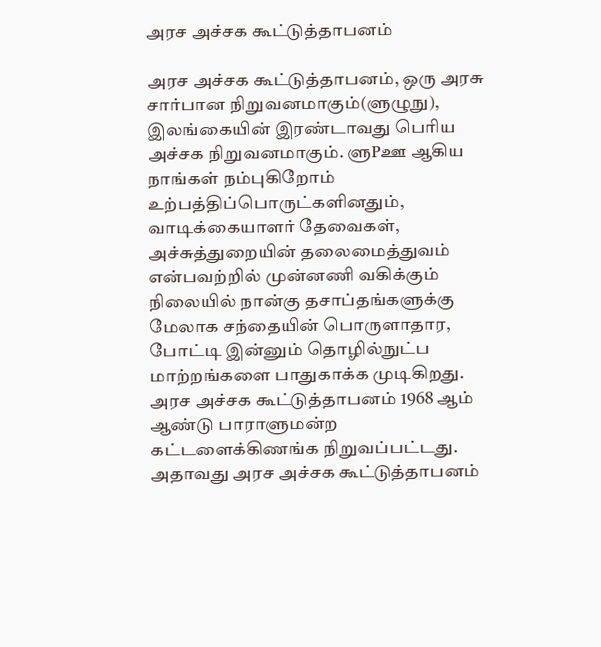அரச அச்சக கூட்டுத்தாபனம்

அரச அச்சக கூட்டுத்தாபனம், ஒரு அரசு சார்பான நிறுவனமாகும்(ளுழுநு), இலங்கையின் இரண்டாவது பெரிய அச்சக நிறுவனமாகும். ளுPஊ ஆகிய நாங்கள் நம்புகிறோம் உற்பத்திப்பொருட்களினதும், வாடிக்கையாளர் தேவைகள், அச்சுத்துறையின் தலைமைத்துவம் என்பவற்றில் முன்னணி வகிக்கும் நிலையில் நான்கு தசாப்தங்களுக்கு மேலாக சந்தையின் பொருளாதார, போட்டி இன்னும் தொழில்நுட்ப மாற்றங்களை பாதுகாக்க முடிகிறது.
அரச அச்சக கூட்டுத்தாபனம் 1968 ஆம் ஆண்டு பாராளுமன்ற கட்டளைக்கிணங்க நிறுவப்பட்டது. அதாவது அரச அச்சக கூட்டுத்தாபனம்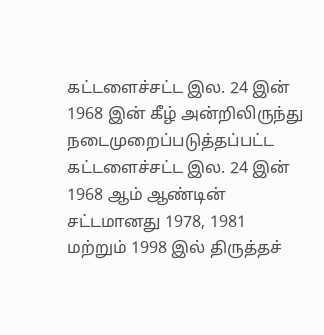கட்டளைச்சட்ட இல. 24 இன் 1968 இன் கீழ் அன்றிலிருந்து நடைமுறைப்படுத்தப்பட்ட கட்டளைச்சட்ட இல. 24 இன் 1968 ஆம் ஆண்டின் சட்டமானது 1978, 1981 மற்றும் 1998 இல் திருத்தச்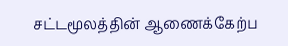சட்டமூலத்தின் ஆணைக்கேற்ப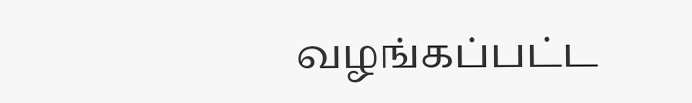வழங்கப்பட்ட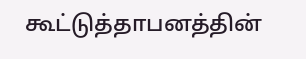கூட்டுத்தாபனத்தின்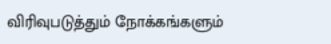விரிவுபடுத்தும் நோக்கங்களும்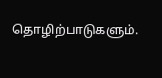தொழிற்பாடுகளும்.